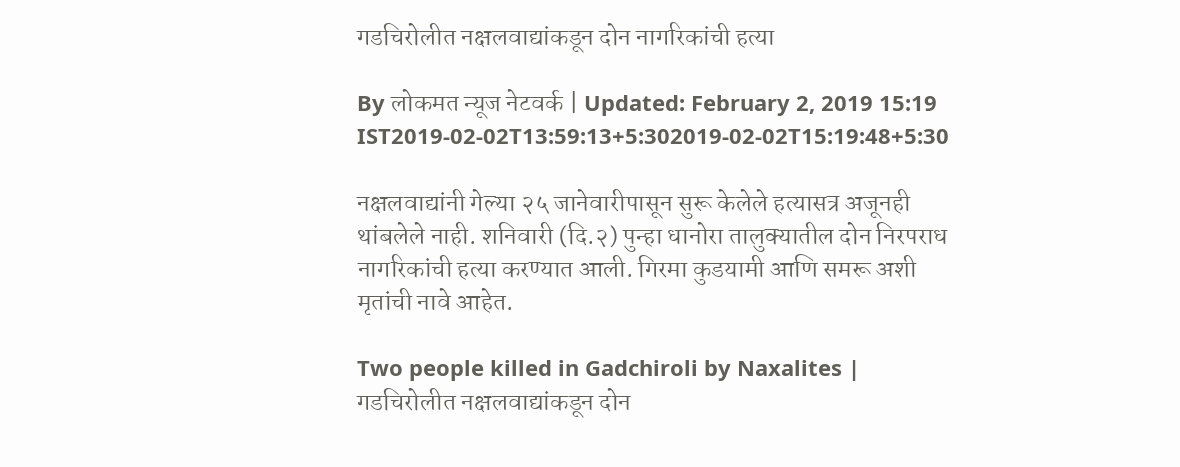गडचिरोलीत नक्षलवाद्यांकडून दोन नागरिकांची हत्या

By लोकमत न्यूज नेटवर्क | Updated: February 2, 2019 15:19 IST2019-02-02T13:59:13+5:302019-02-02T15:19:48+5:30

नक्षलवाद्यांनी गेल्या २५ जानेवारीपासून सुरू केलेले हत्यासत्र अजूनही थांबलेले नाही. शनिवारी (दि.२) पुन्हा धानोरा तालुक्यातील दोन निरपराध नागरिकांची हत्या करण्यात आली. गिरमा कुडयामी आणि समरू अशी मृतांची नावे आहेत.

Two people killed in Gadchiroli by Naxalites | गडचिरोलीत नक्षलवाद्यांकडून दोन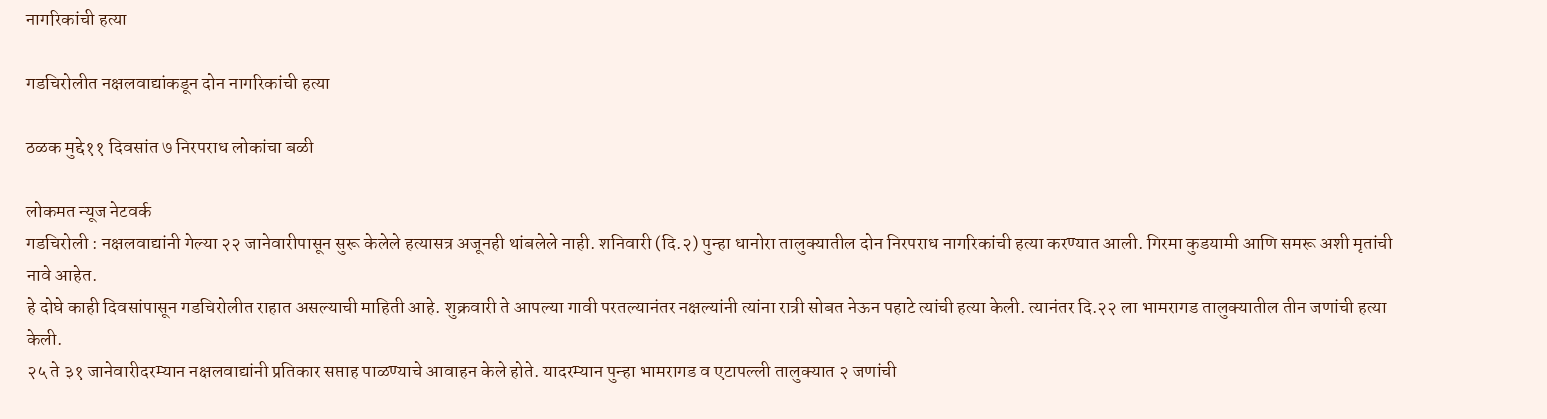नागरिकांची हत्या

गडचिरोलीत नक्षलवाद्यांकडून दोन नागरिकांची हत्या

ठळक मुद्दे११ दिवसांत ७ निरपराध लोकांचा बळी

लोकमत न्यूज नेटवर्क
गडचिरोली : नक्षलवाद्यांनी गेल्या २२ जानेवारीपासून सुरू केलेले हत्यासत्र अजूनही थांबलेले नाही. शनिवारी (दि.२) पुन्हा धानोरा तालुक्यातील दोन निरपराध नागरिकांची हत्या करण्यात आली. गिरमा कुडयामी आणि समरू अशी मृतांची नावे आहेत.
हे दोघे काही दिवसांपासून गडचिरोलीत राहात असल्याची माहिती आहे. शुक्रवारी ते आपल्या गावी परतल्यानंतर नक्षल्यांनी त्यांना रात्री सोबत नेऊन पहाटे त्यांची हत्या केली. त्यानंतर दि.२२ ला भामरागड तालुक्यातील तीन जणांची हत्या केली.
२५ ते ३१ जानेवारीदरम्यान नक्षलवाद्यांनी प्रतिकार सप्ताह पाळण्याचे आवाहन केले होते. यादरम्यान पुन्हा भामरागड व एटापल्ली तालुक्यात २ जणांची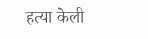हत्या केली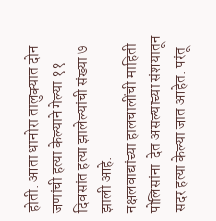होती. आता धानोरा तालुक्यात दोन जणांची हत्या केल्याने गेल्या ११ दिवसांत हत्या झालेल्यांची संख्या ७ झाली आहे.
नक्षलवाद्यांच्या हालचालींची माहिती पोलिसांना  देत असल्याच्या संशयातून सदर हत्या केल्या जात आहेत. परंतू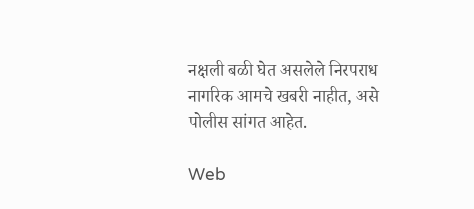नक्षली बळी घेत असलेले निरपराध नागरिक आमचे खबरी नाहीत, असे पोलीस सांगत आहेत.

Web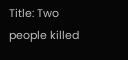Title: Two people killed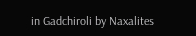in Gadchiroli by Naxalites